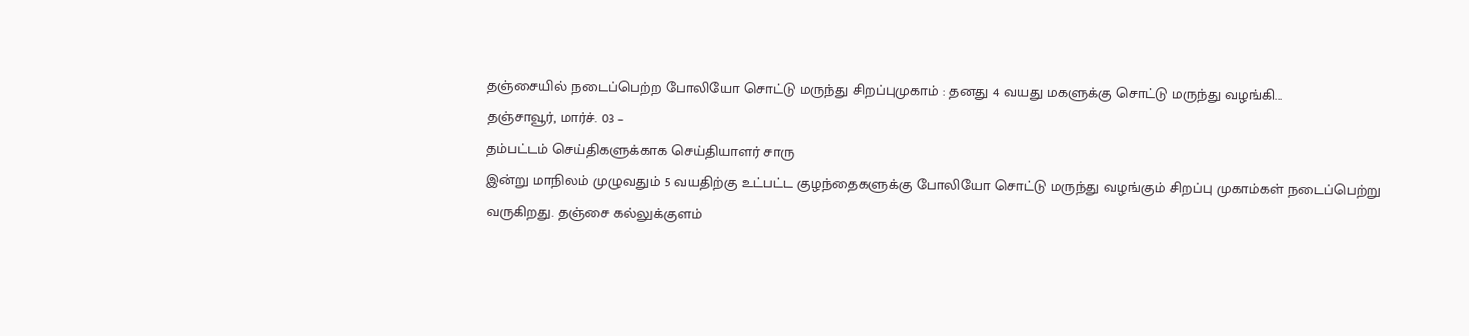தஞ்சையில் நடைப்பெற்ற போலியோ சொட்டு மருந்து சிறப்புமுகாம் : தனது 4 வயது மகளுக்கு சொட்டு மருந்து வழங்கி...
தஞ்சாவூர், மார்ச். 03 –
தம்பட்டம் செய்திகளுக்காக செய்தியாளர் சாரு
இன்று மாநிலம் முழுவதும் 5 வயதிற்கு உட்பட்ட குழந்தைகளுக்கு போலியோ சொட்டு மருந்து வழங்கும் சிறப்பு முகாம்கள் நடைப்பெற்று வருகிறது. தஞ்சை கல்லுக்குளம்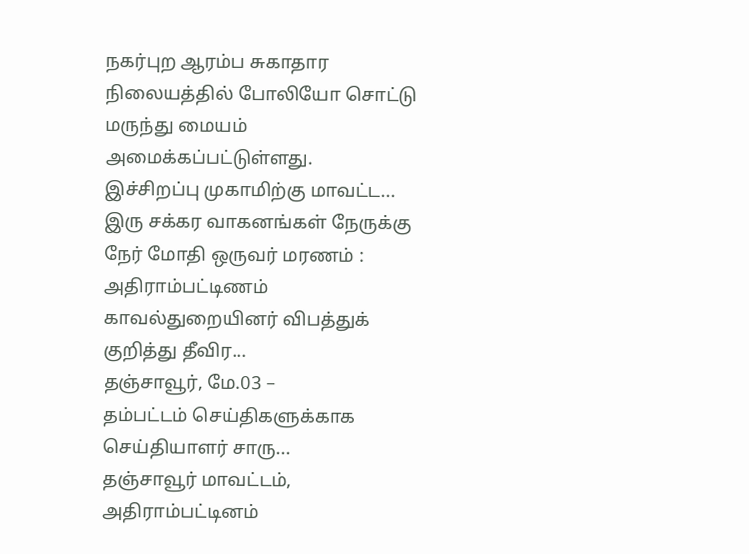நகர்புற ஆரம்ப சுகாதார நிலையத்தில் போலியோ சொட்டு மருந்து மையம் அமைக்கப்பட்டுள்ளது.
இச்சிறப்பு முகாமிற்கு மாவட்ட...
இரு சக்கர வாகனங்கள் நேருக்கு நேர் மோதி ஒருவர் மரணம் : அதிராம்பட்டிணம் காவல்துறையினர் விபத்துக் குறித்து தீவிர...
தஞ்சாவூர், மே.03 –
தம்பட்டம் செய்திகளுக்காக செய்தியாளர் சாரு...
தஞ்சாவூர் மாவட்டம், அதிராம்பட்டினம்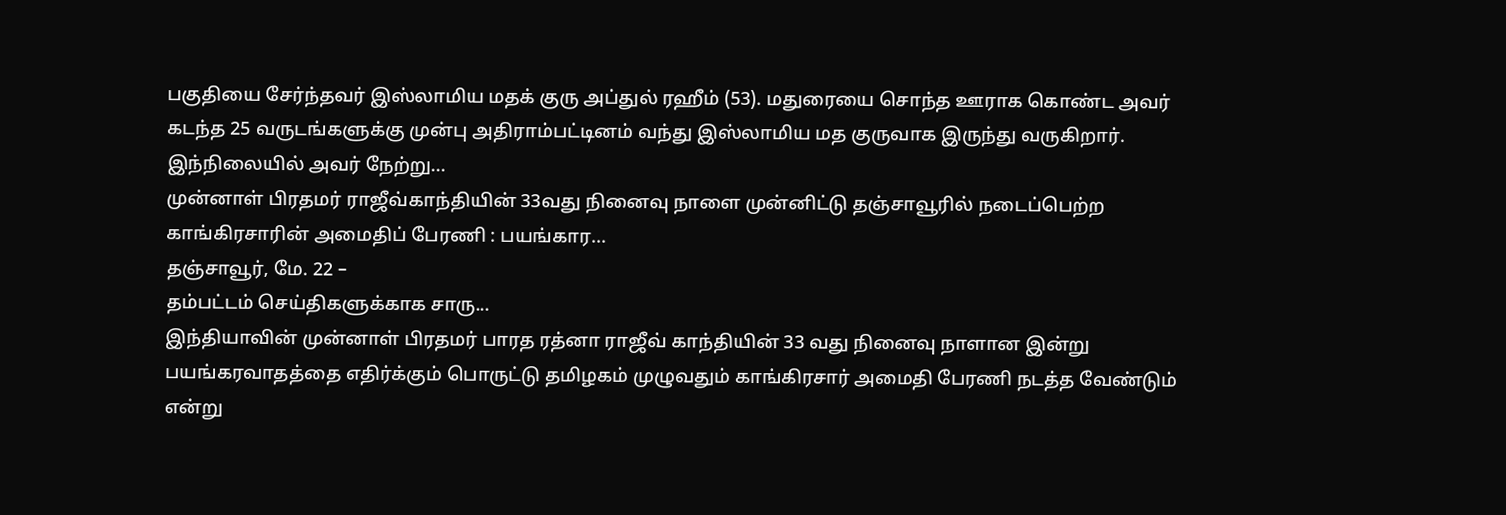பகுதியை சேர்ந்தவர் இஸ்லாமிய மதக் குரு அப்துல் ரஹீம் (53). மதுரையை சொந்த ஊராக கொண்ட அவர் கடந்த 25 வருடங்களுக்கு முன்பு அதிராம்பட்டினம் வந்து இஸ்லாமிய மத குருவாக இருந்து வருகிறார்.
இந்நிலையில் அவர் நேற்று...
முன்னாள் பிரதமர் ராஜீவ்காந்தியின் 33வது நினைவு நாளை முன்னிட்டு தஞ்சாவூரில் நடைப்பெற்ற காங்கிரசாரின் அமைதிப் பேரணி : பயங்கார...
தஞ்சாவூர், மே. 22 –
தம்பட்டம் செய்திகளுக்காக சாரு...
இந்தியாவின் முன்னாள் பிரதமர் பாரத ரத்னா ராஜீவ் காந்தியின் 33 வது நினைவு நாளான இன்று பயங்கரவாதத்தை எதிர்க்கும் பொருட்டு தமிழகம் முழுவதும் காங்கிரசார் அமைதி பேரணி நடத்த வேண்டும் என்று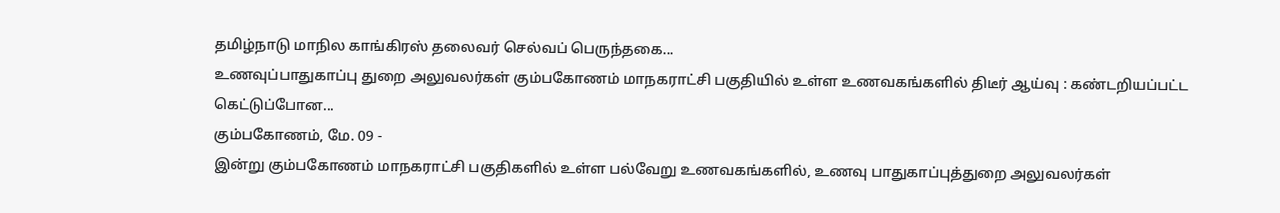தமிழ்நாடு மாநில காங்கிரஸ் தலைவர் செல்வப் பெருந்தகை...
உணவுப்பாதுகாப்பு துறை அலுவலர்கள் கும்பகோணம் மாநகராட்சி பகுதியில் உள்ள உணவகங்களில் திடீர் ஆய்வு : கண்டறியப்பட்ட கெட்டுப்போன...
கும்பகோணம், மே. 09 -
இன்று கும்பகோணம் மாநகராட்சி பகுதிகளில் உள்ள பல்வேறு உணவகங்களில், உணவு பாதுகாப்புத்துறை அலுவலர்கள்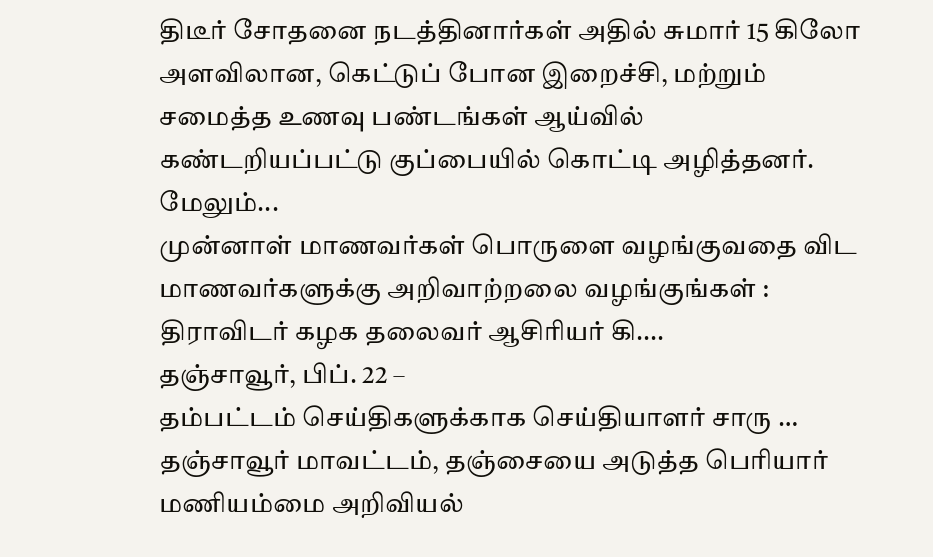திடீர் சோதனை நடத்தினார்கள் அதில் சுமார் 15 கிலோ அளவிலான, கெட்டுப் போன இறைச்சி, மற்றும் சமைத்த உணவு பண்டங்கள் ஆய்வில் கண்டறியப்பட்டு குப்பையில் கொட்டி அழித்தனர். மேலும்...
முன்னாள் மாணவர்கள் பொருளை வழங்குவதை விட மாணவர்களுக்கு அறிவாற்றலை வழங்குங்கள் : திராவிடர் கழக தலைவர் ஆசிரியர் கி....
தஞ்சாவூர், பிப். 22 –
தம்பட்டம் செய்திகளுக்காக செய்தியாளர் சாரு …
தஞ்சாவூர் மாவட்டம், தஞ்சையை அடுத்த பெரியார் மணியம்மை அறிவியல்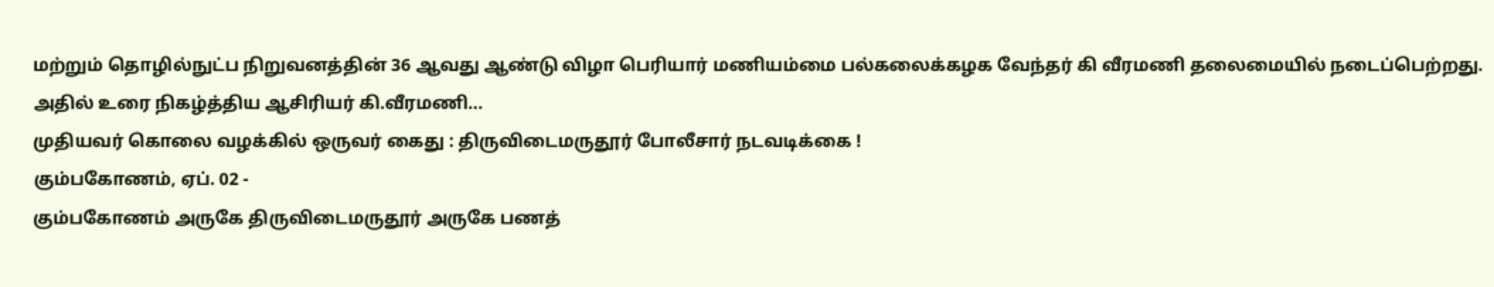மற்றும் தொழில்நுட்ப நிறுவனத்தின் 36 ஆவது ஆண்டு விழா பெரியார் மணியம்மை பல்கலைக்கழக வேந்தர் கி வீரமணி தலைமையில் நடைப்பெற்றது. அதில் உரை நிகழ்த்திய ஆசிரியர் கி.வீரமணி...
முதியவர் கொலை வழக்கில் ஒருவர் கைது : திருவிடைமருதூர் போலீசார் நடவடிக்கை !
கும்பகோணம், ஏப். 02 -
கும்பகோணம் அருகே திருவிடைமருதூர் அருகே பணத்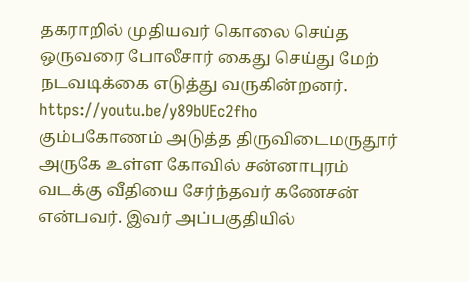தகராறில் முதியவர் கொலை செய்த ஒருவரை போலீசார் கைது செய்து மேற் நடவடிக்கை எடுத்து வருகின்றனர்.
https://youtu.be/y89bUEc2fho
கும்பகோணம் அடுத்த திருவிடைமருதூர் அருகே உள்ள கோவில் சன்னாபுரம் வடக்கு வீதியை சேர்ந்தவர் கணேசன் என்பவர். இவர் அப்பகுதியில்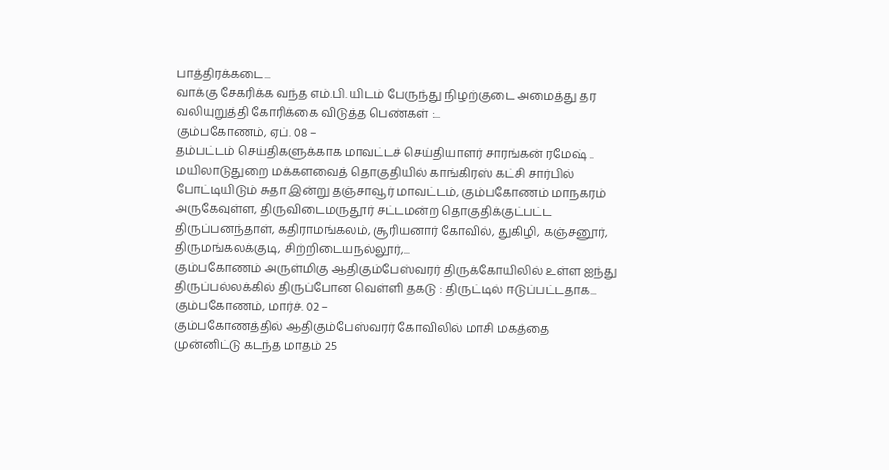பாத்திரக்கடை...
வாக்கு சேகரிக்க வந்த எம்.பி. யிடம் பேருந்து நிழற்குடை அமைத்து தர வலியுறுத்தி கோரிக்கை விடுத்த பெண்கள் :...
கும்பகோணம், ஏப். 08 –
தம்பட்டம் செய்திகளுக்காக மாவட்டச் செய்தியாளர் சாரங்கன் ரமேஷ் ..
மயிலாடுதுறை மக்களவைத் தொகுதியில் காங்கிரஸ் கட்சி சார்பில் போட்டியிடும் சுதா இன்று தஞ்சாவூர் மாவட்டம், கும்பகோணம் மாநகரம் அருகேவுள்ள, திருவிடைமருதூர் சட்டமன்ற தொகுதிக்குட்பட்ட திருப்பனந்தாள், கதிராமங்கலம், சூரியனார் கோவில், துகிழி, கஞ்சனூர், திருமங்கலக்குடி, சிற்றிடையநல்லூர்,...
கும்பகோணம் அருள்மிகு ஆதிகும்பேஸ்வரர் திருக்கோயிலில் உள்ள ஐந்து திருப்பல்லக்கில் திருப்போன வெள்ளி தகடு : திருட்டில் ஈடுப்பட்டதாக...
கும்பகோணம், மார்ச். 02 –
கும்பகோணத்தில் ஆதிகும்பேஸ்வரர் கோவிலில் மாசி மகத்தை முன்னிட்டு கடந்த மாதம் 25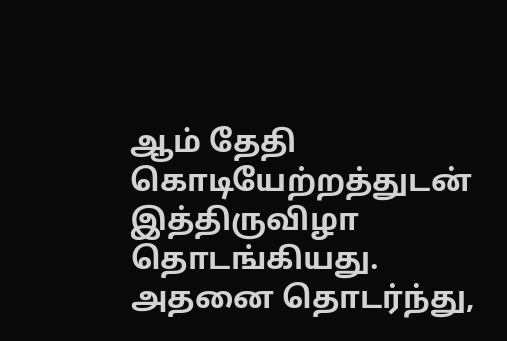ஆம் தேதி கொடியேற்றத்துடன் இத்திருவிழா தொடங்கியது.
அதனை தொடர்ந்து,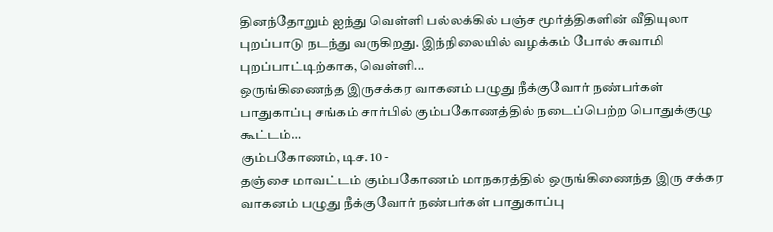தினந்தோறும் ஐந்து வெள்ளி பல்லக்கில் பஞ்ச மூர்த்திகளின் வீதியுலா புறப்பாடு நடந்து வருகிறது. இந்நிலையில் வழக்கம் போல் சுவாமி புறப்பாட்டிற்காக, வெள்ளி...
ஒருங்கிணைந்த இருசக்கர வாகனம் பழுது நீக்குவோர் நண்பர்கள் பாதுகாப்பு சங்கம் சார்பில் கும்பகோணத்தில் நடைப்பெற்ற பொதுக்குழு கூட்டம்…
கும்பகோணம், டிச. 10 -
தஞ்சை மாவட்டம் கும்பகோணம் மாநகரத்தில் ஒருங்கிணைந்த இரு சக்கர வாகனம் பழுது நீக்குவோர் நண்பர்கள் பாதுகாப்பு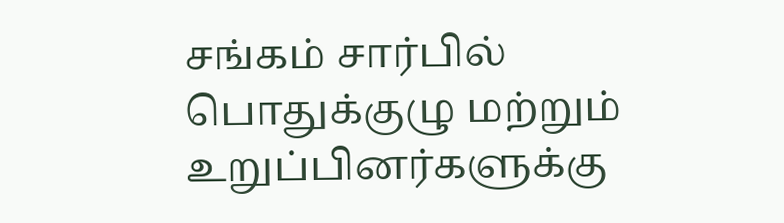சங்கம் சார்பில் பொதுக்குழு மற்றும் உறுப்பினர்களுக்கு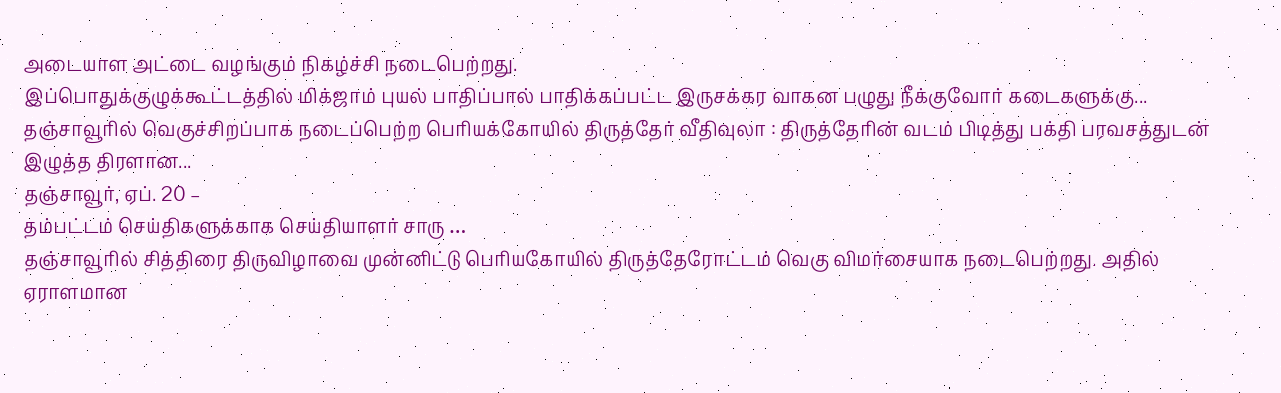அடையாள அட்டை வழங்கும் நிகழ்ச்சி நடைபெற்றது.
இப்பொதுக்குழுக்கூட்டத்தில் மிக்ஜாம் புயல் பாதிப்பால் பாதிக்கப்பட்ட இருசக்கர வாகன பழுது நீக்குவோர் கடைகளுக்கு...
தஞ்சாவூரில் வெகுச்சிறப்பாக நடைப்பெற்ற பெரியக்கோயில் திருத்தேர் வீதிவுலா : திருத்தேரின் வடம் பிடித்து பக்தி பரவசத்துடன் இழுத்த திரளான...
தஞ்சாவூர், ஏப். 20 –
தம்பட்டம் செய்திகளுக்காக செய்தியாளர் சாரு …
தஞ்சாவூரில் சித்திரை திருவிழாவை முன்னிட்டு பெரியகோயில் திருத்தேரோட்டம் வெகு விமர்சையாக நடைபெற்றது. அதில் ஏராளமான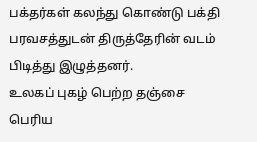பக்தர்கள் கலந்து கொண்டு பக்தி பரவசத்துடன் திருத்தேரின் வடம் பிடித்து இழுத்தனர்.
உலகப் புகழ் பெற்ற தஞ்சை பெரிய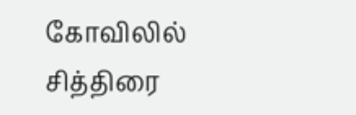கோவிலில் சித்திரை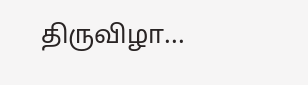திருவிழா...